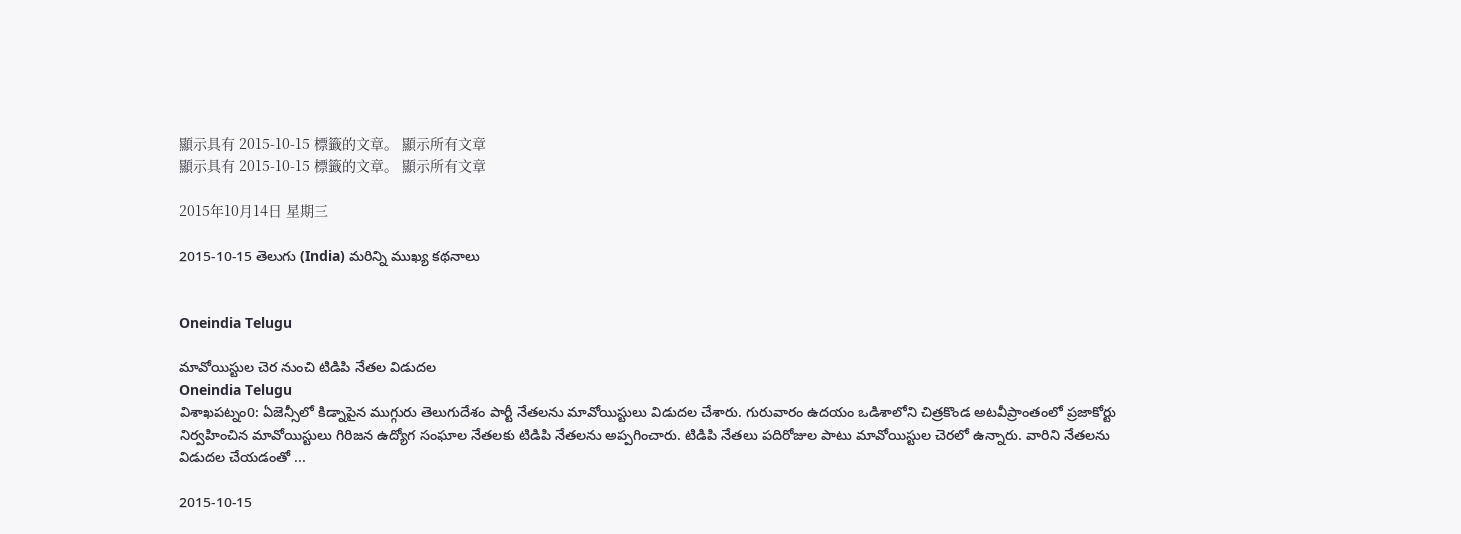顯示具有 2015-10-15 標籤的文章。 顯示所有文章
顯示具有 2015-10-15 標籤的文章。 顯示所有文章

2015年10月14日 星期三

2015-10-15 తెలుగు (India) మరిన్ని ముఖ్య కథనాలు


Oneindia Telugu

మావోయిస్టుల చెర నుంచి టిడిపి నేతల విడుదల
Oneindia Telugu
విశాఖపట్నం0: ఏజెన్సీలో కిడ్నాపైన ముగ్గురు తెలుగుదేశం పార్టీ నేతలను మావోయిస్టులు విడుదల చేశారు. గురువారం ఉదయం ఒడిశాలోని చిత్రకొండ అటవీప్రాంతంలో ప్రజాకోర్టు నిర్వహించిన మావోయిస్టులు గిరిజన ఉద్యోగ సంఘాల నేతలకు టిడిపి నేతలను అప్పగించారు. టిడిపి నేతలు పదిరోజుల పాటు మావోయిస్టుల చెరలో ఉన్నారు. వారిని నేతలను విడుదల చేయడంతో ...

2015-10-15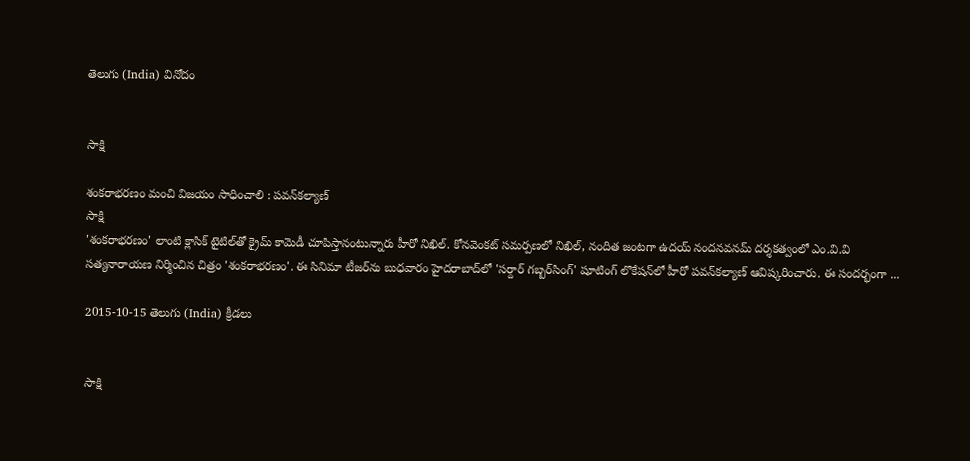తెలుగు (India) వినోదం


సాక్షి

శంకరాభరణం మంచి విజయం సాధించాలి : పవన్‌కల్యాణ్
సాక్షి
'శంకరాభరణం' లాంటి క్లాసిక్ టైటిల్‌తో క్రైమ్ కామెడీ చూపిస్తానంటున్నారు హీరో నిఖిల్. కోనవెంకట్ సమర్పణలో నిఖిల్, నందిత జంటగా ఉదయ్ నందనవనమ్ దర్శకత్వంలో ఎం.వి.వి సత్యనారాయణ నిర్మించిన చిత్రం 'శంకరాభరణం'. ఈ సినిమా టీజర్‌ను బుధవారం హైదరాబాద్‌లో 'సర్దార్ గబ్బర్‌సింగ్' షూటింగ్ లొకేషన్‌లో హీరో పవన్‌కల్యాణ్ ఆవిష్కరించారు. ఈ సందర్భంగా ...

2015-10-15 తెలుగు (India) క్రీడలు


సాక్షి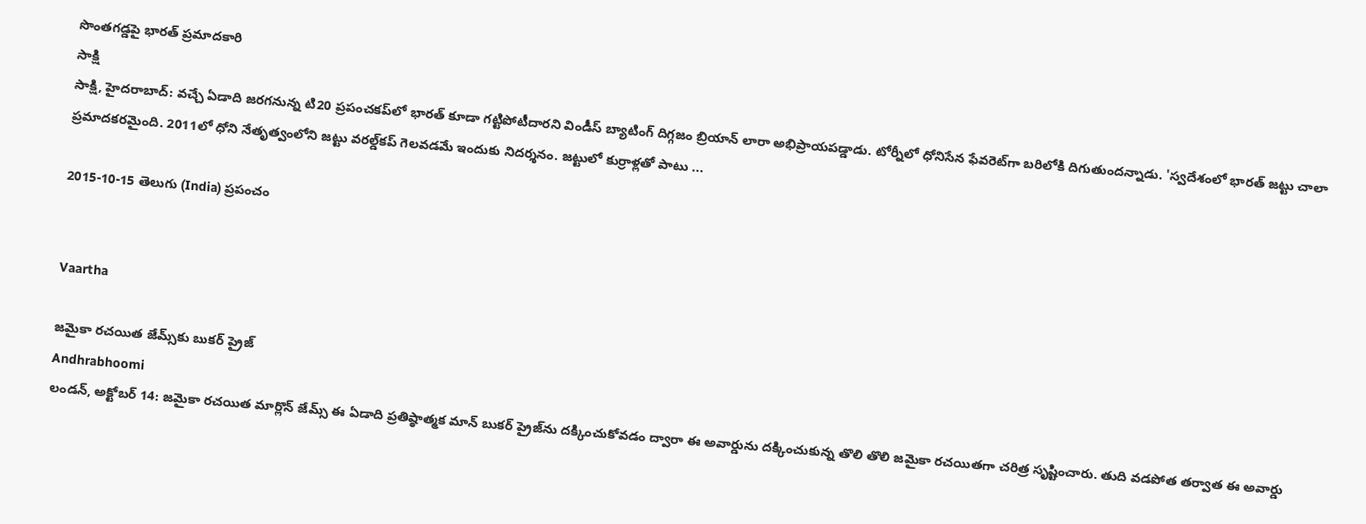సొంతగడ్డపై భారత్ ప్రమాదకారి
సాక్షి
సాక్షి, హైదరాబాద్: వచ్చే ఏడాది జరగనున్న టి20 ప్రపంచకప్‌లో భారత్ కూడా గట్టిపోటీదారని విండీస్ బ్యాటింగ్ దిగ్గజం బ్రియాన్ లారా అభిప్రాయపడ్డాడు. టోర్నీలో ధోనిసేన ఫేవరెట్‌గా బరిలోకి దిగుతుందన్నాడు. 'స్వదేశంలో భారత్ జట్టు చాలా ప్రమాదకరమైంది. 2011లో ధోని నేతృత్వంలోని జట్టు వరల్డ్‌కప్ గెలవడమే ఇందుకు నిదర్శనం. జట్టులో కుర్రాళ్లతో పాటు ...

2015-10-15 తెలుగు (India) ప్రపంచం


Vaartha

జమైకా రచయిత జేమ్స్‌కు బుకర్ ప్రైజ్
Andhrabhoomi
లండన్, అక్టోబర్ 14: జమైకా రచయిత మార్లొన్ జేమ్స్ ఈ ఏడాది ప్రతిష్ఠాత్మక మాన్ బుకర్ ప్రైజ్‌ను దక్కించుకోవడం ద్వారా ఈ అవార్డును దక్కించుకున్న తొలి తొలి జమైకా రచయితగా చరిత్ర సృష్టించారు. తుది వడపోత తర్వాత ఈ అవార్డు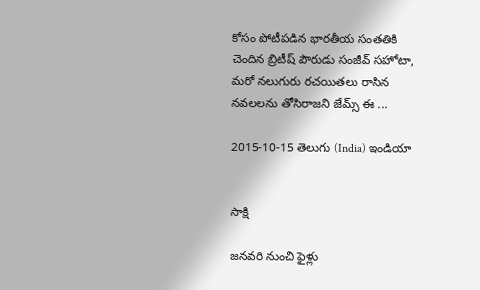కోసం పోటీపడిన భారతీయ సంతతికి చెందిన బ్రిటీష్ పౌరుడు సంజీవ్ సహోటా, మరో నలుగురు రచయితలు రాసిన నవలలను తోసిరాజని జేమ్స్ ఈ ...

2015-10-15 తెలుగు (India) ఇండియా


సాక్షి

జనవరి నుంచి ఫైళ్లు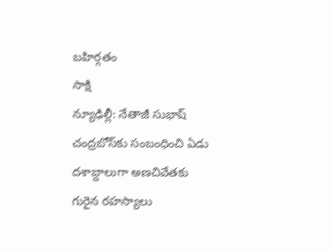బహిర్గతం
సాక్షి
న్యూఢిల్లీ: నేతాజీ సుభాష్ చంద్రబోస్‌కు సంబంధించి ఏడు దశాబ్దాలుగా అణచివేతకు గురైన రహస్యాలు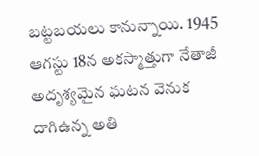బట్టబయలు కానున్నాయి. 1945 ఆగస్టు 18న అకస్మాత్తుగా నేతాజీ అదృశ్యమైన ఘటన వెనుక దాగిఉన్న అతి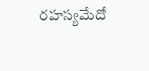రహస్యమేదో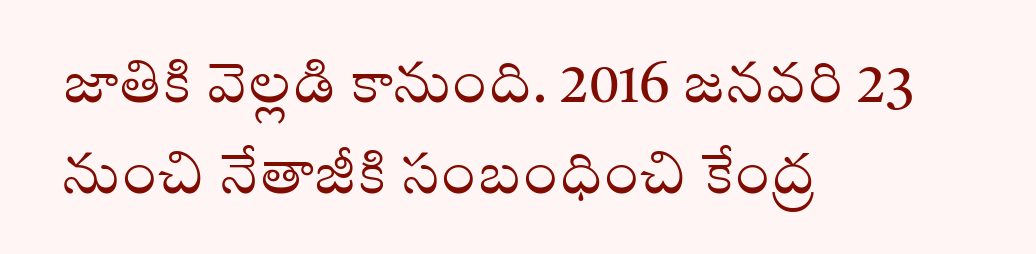జాతికి వెల్లడి కానుంది. 2016 జనవరి 23 నుంచి నేతాజీకి సంబంధించి కేంద్ర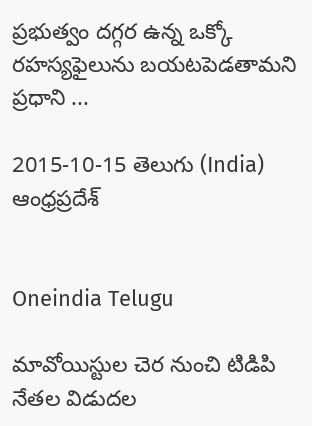ప్రభుత్వం దగ్గర ఉన్న ఒక్కో రహస్యఫైలును బయటపెడతామని ప్రధాని ...

2015-10-15 తెలుగు (India) ఆంధ్రప్రదేశ్


Oneindia Telugu

మావోయిస్టుల చెర నుంచి టిడిపి నేతల విడుదల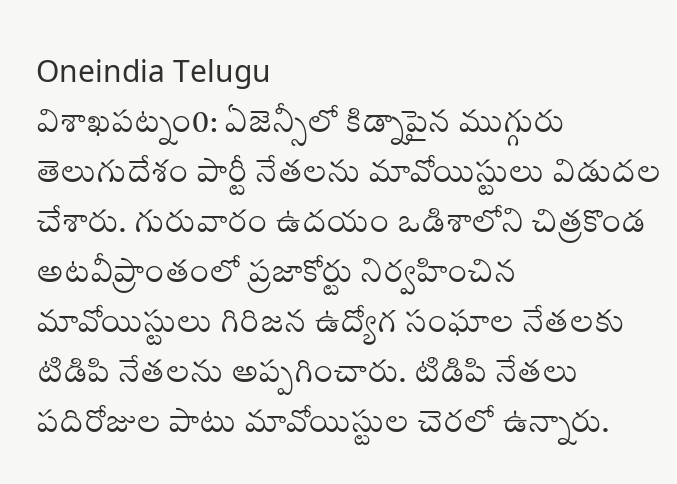Oneindia Telugu
విశాఖపట్నం0: ఏజెన్సీలో కిడ్నాపైన ముగ్గురు తెలుగుదేశం పార్టీ నేతలను మావోయిస్టులు విడుదల చేశారు. గురువారం ఉదయం ఒడిశాలోని చిత్రకొండ అటవీప్రాంతంలో ప్రజాకోర్టు నిర్వహించిన మావోయిస్టులు గిరిజన ఉద్యోగ సంఘాల నేతలకు టిడిపి నేతలను అప్పగించారు. టిడిపి నేతలు పదిరోజుల పాటు మావోయిస్టుల చెరలో ఉన్నారు.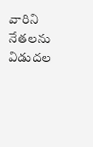వారిని నేతలను విడుదల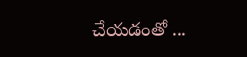చేయడంతో ...